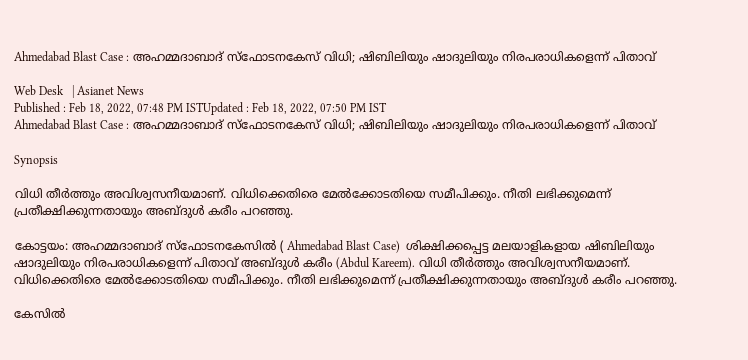Ahmedabad Blast Case : അഹമ്മദാബാദ് സ്ഫോടനകേസ് വിധി; ഷിബിലിയും ഷാദുലിയും നിരപരാധികളെന്ന് പിതാവ്

Web Desk   | Asianet News
Published : Feb 18, 2022, 07:48 PM ISTUpdated : Feb 18, 2022, 07:50 PM IST
Ahmedabad Blast Case : അഹമ്മദാബാദ് സ്ഫോടനകേസ് വിധി; ഷിബിലിയും ഷാദുലിയും നിരപരാധികളെന്ന് പിതാവ്

Synopsis

വിധി തീർത്തും അവിശ്വസനീയമാണ്. വിധിക്കെതിരെ മേൽക്കോടതിയെ സമീപിക്കും. നീതി ലഭിക്കുമെന്ന് പ്രതീക്ഷിക്കുന്നതായും അബ്ദുൾ കരീം പറഞ്ഞു.

കോട്ടയം: അഹമ്മദാബാദ് സ്ഫോടനകേസിൽ ( Ahmedabad Blast Case)  ശിക്ഷിക്കപ്പെട്ട മലയാളികളായ ഷിബിലിയും ഷാദുലിയും നിരപരാധികളെന്ന് പിതാവ് അബ്ദുൾ കരീം (Abdul Kareem). വിധി തീർത്തും അവിശ്വസനീയമാണ്. വിധിക്കെതിരെ മേൽക്കോടതിയെ സമീപിക്കും. നീതി ലഭിക്കുമെന്ന് പ്രതീക്ഷിക്കുന്നതായും അബ്ദുൾ കരീം പറഞ്ഞു.

കേസിൽ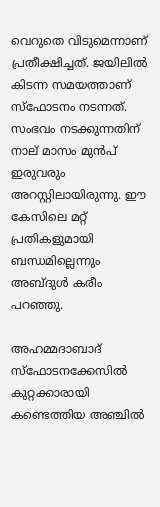വെറുതെ വിടുമെന്നാണ് പ്രതീക്ഷിച്ചത്. ജയിലിൽ കിടന്ന സമയത്താണ് സ്ഫോടനം നടന്നത്. സംഭവം നടക്കുന്നതിന് നാല് മാസം മുൻപ് ഇരുവരും അറസ്റ്റിലായിരുന്നു. ഈ കേസിലെ മറ്റ് പ്രതികളുമായി ബന്ധമില്ലെന്നും അബ്ദുൾ കരീം പറഞ്ഞു.

അഹമ്മദാബാദ് സ്ഫോടനക്കേസിൽ കുറ്റക്കാരായി കണ്ടെത്തിയ അഞ്ചിൽ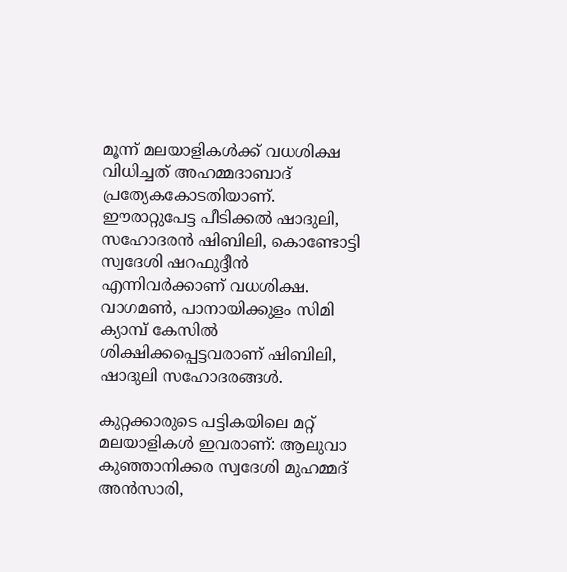മൂന്ന് മലയാളികൾക്ക് വധശിക്ഷ വിധിച്ചത് അഹമ്മദാബാദ് പ്രത്യേകകോടതിയാണ്. ഈരാറ്റുപേട്ട പീടിക്കൽ ഷാദുലി, സഹോദരൻ ഷിബിലി, കൊണ്ടോട്ടി സ്വദേശി ഷറഫുദ്ദീൻ എന്നിവർക്കാണ് വധശിക്ഷ. വാഗമൺ, പാനായിക്കുളം സിമി ക്യാമ്പ് കേസിൽ ശിക്ഷിക്കപ്പെട്ടവരാണ് ഷിബിലി, ഷാദുലി സഹോദരങ്ങൾ.

കുറ്റക്കാരുടെ പട്ടികയിലെ മറ്റ് മലയാളികൾ ഇവരാണ്: ആലുവാ കുഞ്ഞാനിക്കര സ്വദേശി മുഹമ്മദ് അൻസാരി,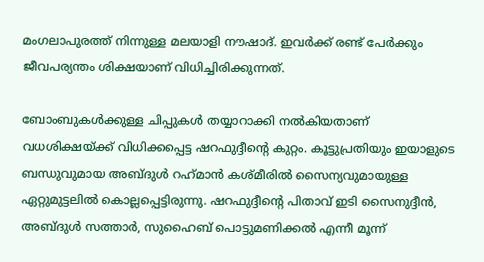മംഗലാപുരത്ത് നിന്നുള്ള മലയാളി നൗഷാദ്. ഇവർക്ക് രണ്ട് പേർക്കും ജീവപര്യന്തം ശിക്ഷയാണ് വിധിച്ചിരിക്കുന്നത്.

ബോംബുകൾക്കുള്ള ചിപ്പുകൾ തയ്യാറാക്കി നൽകിയതാണ് വധശിക്ഷയ്ക്ക് വിധിക്കപ്പെട്ട ഷറഫുദ്ദീന്‍റെ കുറ്റം. കൂട്ടുപ്രതിയും ഇയാളുടെ ബന്ധുവുമായ അബ്ദുള്‍ റഹ്‌മാന്‍ കശ്മീരില്‍ സൈന്യവുമായുള്ള ഏറ്റുമുട്ടലില്‍ കൊല്ലപ്പെട്ടിരുന്നു. ഷറഫുദ്ദീന്‍റെ പിതാവ് ഇടി സൈനുദ്ദീൻ, അബ്ദുൾ സത്താർ, സുഹൈബ് പൊട്ടുമണിക്കൽ എന്നീ മൂന്ന്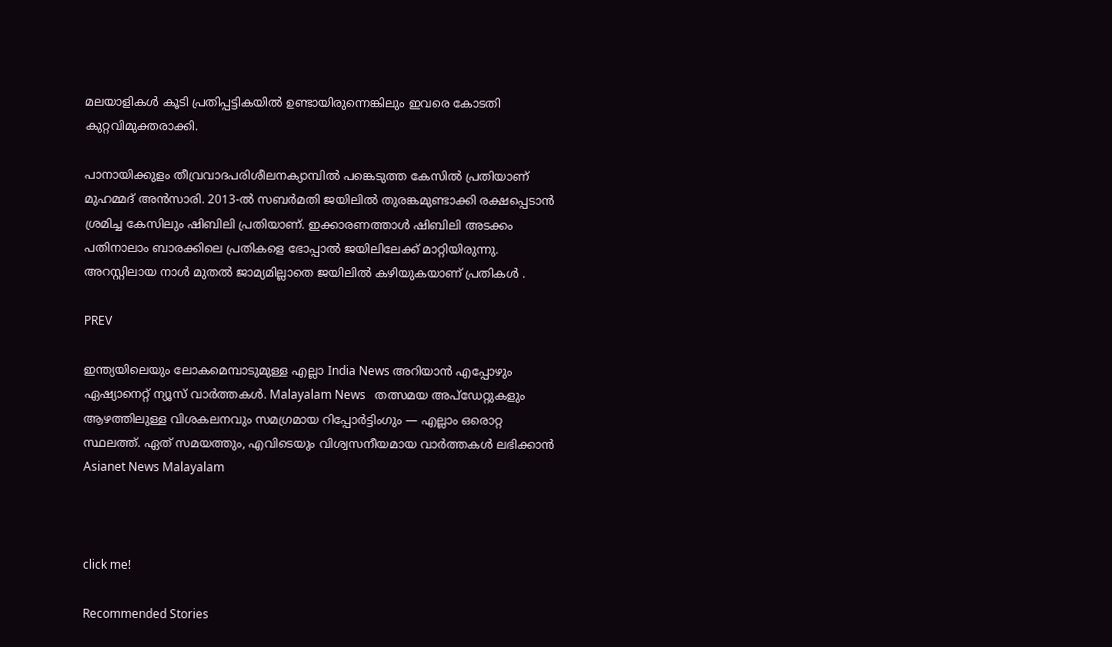മലയാളികൾ കൂടി പ്രതിപ്പട്ടികയിൽ ഉണ്ടായിരുന്നെങ്കിലും ഇവരെ കോടതി കുറ്റവിമുക്തരാക്കി.

പാനായിക്കുളം തീവ്രവാദപരിശീലനക്യാമ്പിൽ പങ്കെടുത്ത കേസിൽ പ്രതിയാണ് മുഹമ്മദ് അൻസാരി. 2013-ൽ സബർമതി ജയിലിൽ തുരങ്കമുണ്ടാക്കി രക്ഷപ്പെടാന്‍ ശ്രമിച്ച കേസിലും ഷിബിലി പ്രതിയാണ്. ഇക്കാരണത്താൾ ഷിബിലി അടക്കം പതിനാലാം ബാരക്കിലെ പ്രതികളെ ഭോപ്പാൽ ജയിലിലേക്ക് മാറ്റിയിരുന്നു. അറസ്റ്റിലായ നാൾ മുതൽ ജാമ്യമില്ലാതെ ജയിലിൽ കഴിയുകയാണ് പ്രതികൾ .

PREV

ഇന്ത്യയിലെയും ലോകമെമ്പാടുമുള്ള എല്ലാ India News അറിയാൻ എപ്പോഴും ഏഷ്യാനെറ്റ് ന്യൂസ് വാർത്തകൾ. Malayalam News   തത്സമയ അപ്‌ഡേറ്റുകളും ആഴത്തിലുള്ള വിശകലനവും സമഗ്രമായ റിപ്പോർട്ടിംഗും — എല്ലാം ഒരൊറ്റ സ്ഥലത്ത്. ഏത് സമയത്തും, എവിടെയും വിശ്വസനീയമായ വാർത്തകൾ ലഭിക്കാൻ Asianet News Malayalam



click me!

Recommended Stories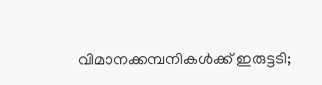വിമാനക്കമ്പനികള്‍ക്ക് ഇരുട്ടടി;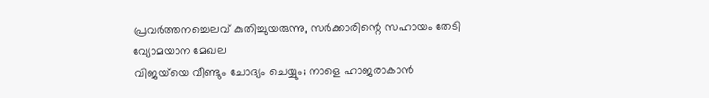പ്രവര്‍ത്തനച്ചെലവ് കുതിച്ചുയരുന്നു, സര്‍ക്കാരിന്റെ സഹായം തേടി വ്യോമയാന മേഖല
വിജയ്‍യെ വീണ്ടും ചോദ്യം ചെയ്യും; നാളെ ഹാജരാകാൻ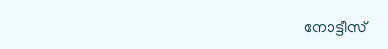നോട്ടീസ്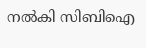നൽകി സിബിഐ